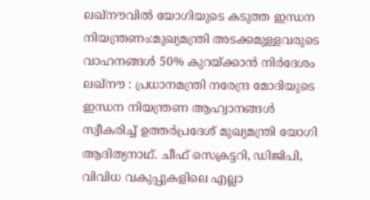ലഖ്നൗവിൽ യോഗിയുടെ കടുത്ത ഇന്ധന നിയന്ത്രണം:മുഖ്യമന്ത്രി അടക്കമുള്ളവരുടെ വാഹനങ്ങൾ 50% കുറയ്ക്കാൻ നിർദേശം
ലഖ്നൗ : പ്രധാനമന്ത്രി നരേന്ദ്ര മോദിയുടെ ഇന്ധന നിയന്ത്രണ ആഹ്വാനങ്ങൾ സ്വീകരിച്ച് ഉത്തർപ്രദേശ് മുഖ്യമന്ത്രി യോഗി ആദിത്യനാഥ്. ചീഫ് സെക്രട്ടറി, ഡിജിപി, വിവിധ വകുപ്പുകളിലെ എല്ലാ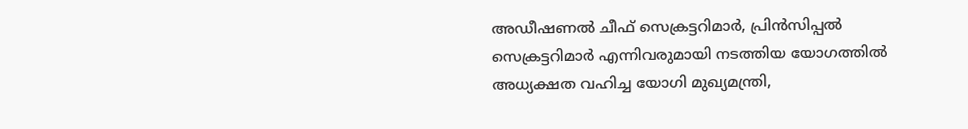അഡീഷണൽ ചീഫ് സെക്രട്ടറിമാർ, പ്രിൻസിപ്പൽ സെക്രട്ടറിമാർ എന്നിവരുമായി നടത്തിയ യോഗത്തിൽ അധ്യക്ഷത വഹിച്ച യോഗി മുഖ്യമന്ത്രി,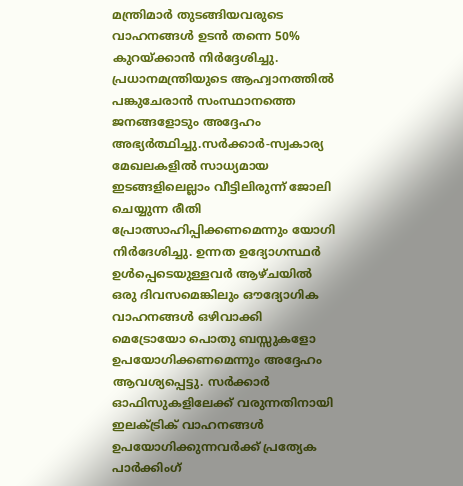മന്ത്രിമാർ തുടങ്ങിയവരുടെ വാഹനങ്ങൾ ഉടൻ തന്നെ 50% കുറയ്ക്കാൻ നിർദ്ദേശിച്ചു. പ്രധാനമന്ത്രിയുടെ ആഹ്വാനത്തിൽ പങ്കുചേരാൻ സംസ്ഥാനത്തെ ജനങ്ങളോടും അദ്ദേഹം അഭ്യർത്ഥിച്ചു.സർക്കാർ-സ്വകാര്യ മേഖലകളിൽ സാധ്യമായ ഇടങ്ങളിലെല്ലാം വീട്ടിലിരുന്ന് ജോലി ചെയ്യുന്ന രീതി പ്രോത്സാഹിപ്പിക്കണമെന്നും യോഗി നിർദേശിച്ചു. ഉന്നത ഉദ്യോഗസ്ഥർ ഉൾപ്പെടെയുള്ളവർ ആഴ്ചയിൽ ഒരു ദിവസമെങ്കിലും ഔദ്യോഗിക വാഹനങ്ങൾ ഒഴിവാക്കി മെട്രോയോ പൊതു ബസ്സുകളോ ഉപയോഗിക്കണമെന്നും അദ്ദേഹം ആവശ്യപ്പെട്ടു. സർക്കാർ ഓഫിസുകളിലേക്ക് വരുന്നതിനായി ഇലക്ട്രിക് വാഹനങ്ങൾ ഉപയോഗിക്കുന്നവർക്ക് പ്രത്യേക പാർക്കിംഗ്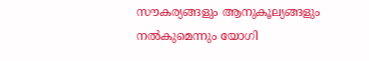സൗകര്യങ്ങളും ആനുകൂല്യങ്ങളും നൽകുമെന്നും യോഗി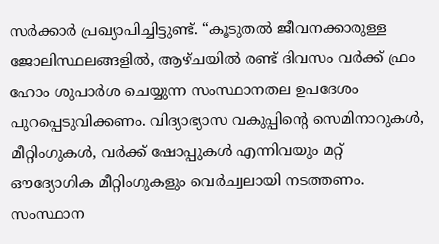സർക്കാർ പ്രഖ്യാപിച്ചിട്ടുണ്ട്. “കൂടുതൽ ജീവനക്കാരുള്ള ജോലിസ്ഥലങ്ങളിൽ, ആഴ്ചയിൽ രണ്ട് ദിവസം വർക്ക് ഫ്രം ഹോം ശുപാർശ ചെയ്യുന്ന സംസ്ഥാനതല ഉപദേശം പുറപ്പെടുവിക്കണം. വിദ്യാഭ്യാസ വകുപ്പിന്റെ സെമിനാറുകൾ, മീറ്റിംഗുകൾ, വർക്ക് ഷോപ്പുകൾ എന്നിവയും മറ്റ് ഔദ്യോഗിക മീറ്റിംഗുകളും വെർച്വലായി നടത്തണം. സംസ്ഥാന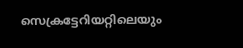സെക്രട്ടേറിയറ്റിലെയും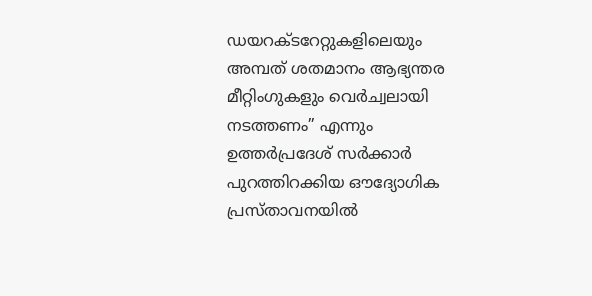ഡയറക്ടറേറ്റുകളിലെയും അമ്പത് ശതമാനം ആഭ്യന്തര മീറ്റിംഗുകളും വെർച്വലായി നടത്തണം” എന്നും ഉത്തർപ്രദേശ് സർക്കാർ പുറത്തിറക്കിയ ഔദ്യോഗിക പ്രസ്താവനയിൽ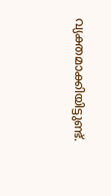വ്യക്തമാക്കിയിട്ടുണ്ട്.